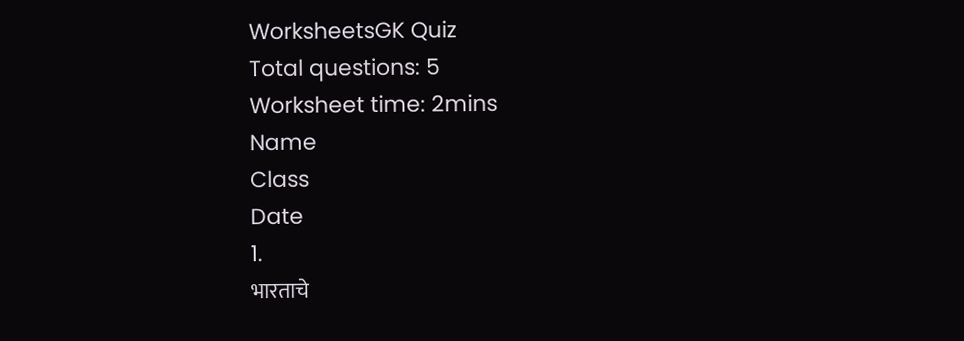WorksheetsGK Quiz
Total questions: 5
Worksheet time: 2mins
Name
Class
Date
1.
भारताचे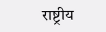राष्ट्रीय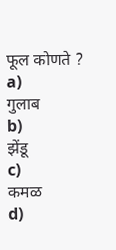फूल कोणते ?
a)
गुलाब
b)
झेंडू
c)
कमळ
d)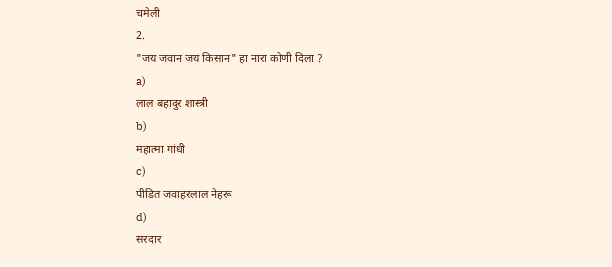चमेली
2.
"जय जवान जय किसान" हा नारा कोणी दिला ?
a)
लाल बहादुर शास्त्री
b)
महात्मा गांधी
c)
पीडित जवाहरलाल नेहरू
d)
सरदार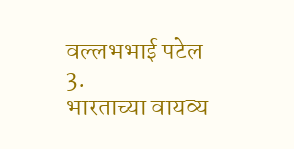वल्लभभाई पटेल
3.
भारताच्या वायव्य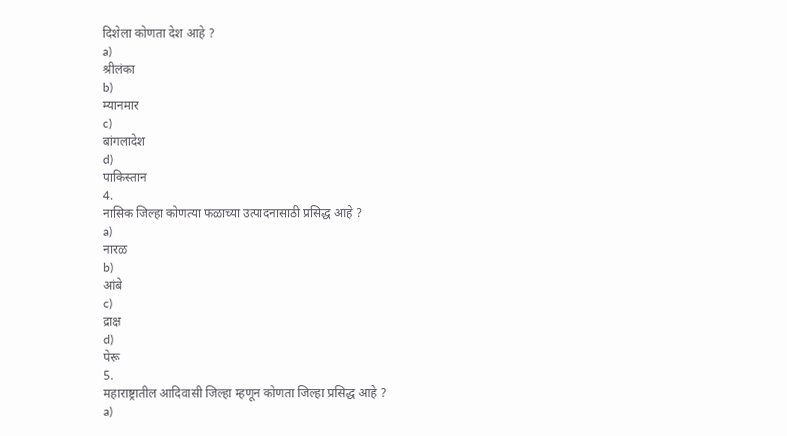दिशेला कोणता देश आहे ?
a)
श्रीलंका
b)
म्यानमार
c)
बांगलादेश
d)
पाकिस्तान
4.
नासिक जिल्हा कोणत्या फळाच्या उत्पादनासाठी प्रसिद्ध आहे ?
a)
नारळ
b)
आंबे
c)
द्राक्ष
d)
पेरू
5.
महाराष्ट्रातील आदिवासी जिल्हा म्हणून कोणता जिल्हा प्रसिद्ध आहे ?
a)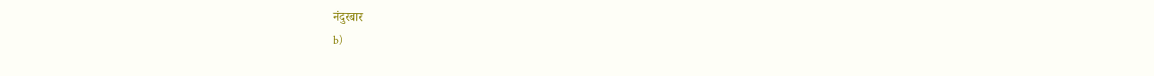नंदुरबार
b)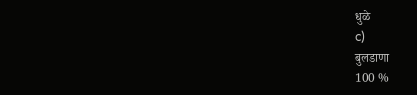धुळे
c)
बुलडाणा
100 %